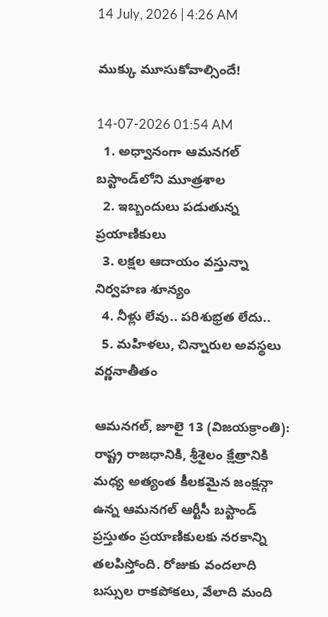14 July, 2026 | 4:26 AM

ముక్కు మూసుకోవాల్సిందే!

14-07-2026 01:54 AM
  1. అధ్వానంగా ఆమనగల్ బస్టాండ్‌లోని మూత్రశాల
  2. ఇబ్బందులు పడుతున్న ప్రయాణికులు
  3. లక్షల ఆదాయం వస్తున్నా నిర్వహణ శూన్యం
  4. నీళ్లు లేవు.. పరిశుభ్రత లేదు..
  5. మహిళలు, చిన్నారుల అవస్థలు వర్ణనాతీతం

ఆమనగల్, జూలై 13 (విజయక్రాంతి): రాష్ట్ర రాజధానికి, శ్రీశైలం క్షేత్రానికి మధ్య అత్యంత కీలకమైన జంక్షన్గా ఉన్న ఆమనగల్ ఆర్టీసీ బస్టాండ్ ప్రస్తుతం ప్రయాణికులకు నరకాన్ని తలపిస్తోంది. రోజుకు వందలాది బస్సుల రాకపోకలు, వేలాది మంది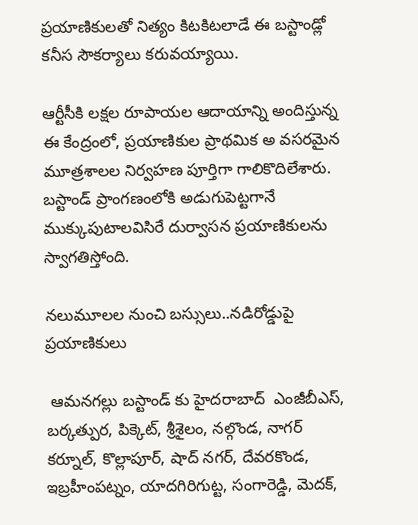ప్రయాణికులతో నిత్యం కిటకిటలాడే ఈ బస్టాండ్లో కనీస సౌకర్యాలు కరువయ్యాయి.

ఆర్టీసీకి లక్షల రూపాయల ఆదాయాన్ని అందిస్తున్న ఈ కేంద్రంలో, ప్రయాణికుల ప్రాథమిక అ వసరమైన మూత్రశాలల నిర్వహణ పూర్తిగా గాలికొదిలేశారు. బస్టాండ్ ప్రాంగణంలోకి అడుగుపెట్టగానే ముక్కుపుటాలవిసిరే దుర్వాసన ప్రయాణికులను స్వాగతిస్తోంది.

నలుమూలల నుంచి బస్సులు..నడిరోడ్డుపై ప్రయాణికులు

 ఆమనగల్లు బస్టాండ్ కు హైదరాబాద్  ఎంజీబీఎస్, బర్కత్పుర, పిక్కెట్, శ్రీశైలం, నల్గొండ, నాగర్ కర్నూల్, కొల్లాపూర్, షాద్ నగర్, దేవరకొండ, ఇబ్రహీంపట్నం, యాదగిరిగుట్ట, సంగారెడ్డి, మెదక్,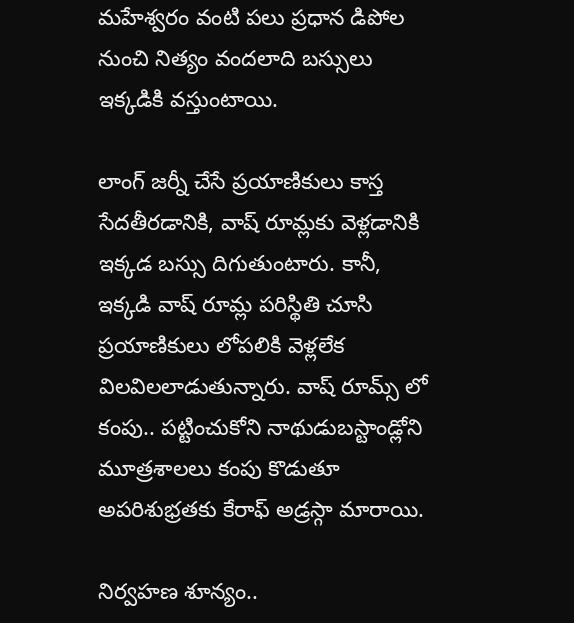మహేశ్వరం వంటి పలు ప్రధాన డిపోల నుంచి నిత్యం వందలాది బస్సులు ఇక్కడికి వస్తుంటాయి.

లాంగ్ జర్నీ చేసే ప్రయాణికులు కాస్త సేదతీరడానికి, వాష్ రూమ్లకు వెళ్లడానికి ఇక్కడ బస్సు దిగుతుంటారు. కానీ, ఇక్కడి వాష్ రూమ్ల పరిస్థితి చూసి ప్రయాణికులు లోపలికి వెళ్లలేక విలవిలలాడుతున్నారు. వాష్ రూమ్స్ లో కంపు.. పట్టించుకోని నాథుడుబస్టాండ్లోని మూత్రశాలలు కంపు కొడుతూ అపరిశుభ్రతకు కేరాఫ్ అడ్రస్గా మారాయి.

నిర్వహణ శూన్యం..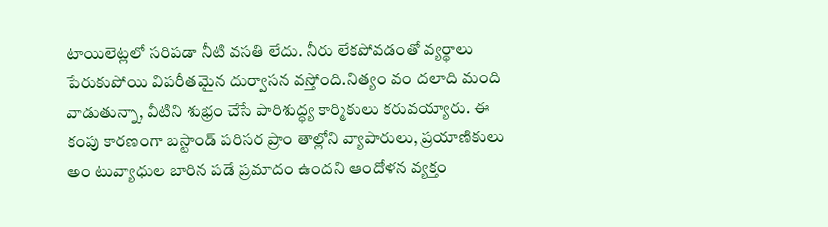టాయిలెట్లలో సరిపడా నీటి వసతి లేదు. నీరు లేకపోవడంతో వ్యర్థాలు పేరుకుపోయి విపరీతమైన దుర్వాసన వస్తోంది.నిత్యం వం దలాది మంది వాడుతున్నా, వీటిని శుభ్రం చేసే పారిశుద్ధ్య కార్మికులు కరువయ్యారు. ఈ కంపు కారణంగా బస్టాండ్ పరిసర ప్రాం తాల్లోని వ్యాపారులు, ప్రయాణికులు అం టువ్యాధుల బారిన పడే ప్రమాదం ఉందని ఆందోళన వ్యక్తం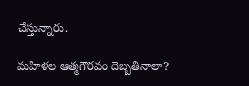చేస్తున్నారు.

మహిళల ఆత్మగౌరవం దెబ్బతినాలా?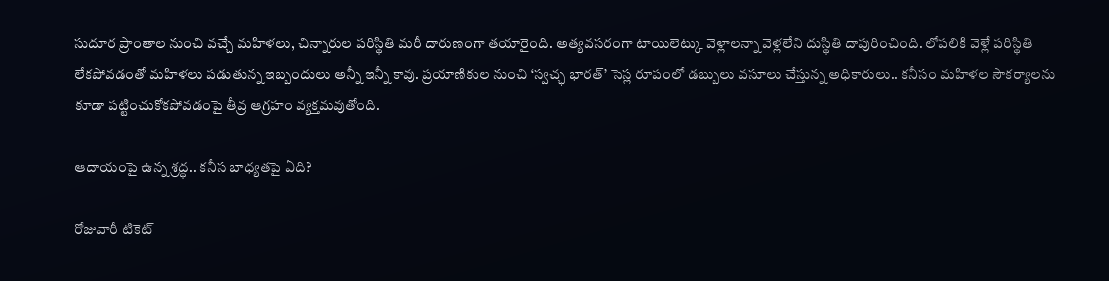సుదూర ప్రాంతాల నుంచి వచ్చే మహిళలు, చిన్నారుల పరిస్థితి మరీ దారుణంగా తయారైంది. అత్యవసరంగా టాయిలెట్కు వెళ్లాలన్నా వెళ్లలేని దుస్థితి దాపురించింది. లోపలికి వెళ్లే పరిస్థితి లేకపోవడంతో మహిళలు పడుతున్న ఇబ్బందులు అన్నీ ఇన్నీ కావు. ప్రయాణికుల నుంచి ‘స్వచ్ఛ భారత్’ సెస్ల రూపంలో డబ్బులు వసూలు చేస్తున్న అధికారులు.. కనీసం మహిళల సౌకర్యాలను కూడా పట్టించుకోకపోవడంపై తీవ్ర ఆగ్రహం వ్యక్తమవుతోంది.

ఆదాయంపై ఉన్న శ్రద్ధ.. కనీస బాధ్యతపై ఏది?

రోజువారీ టికెట్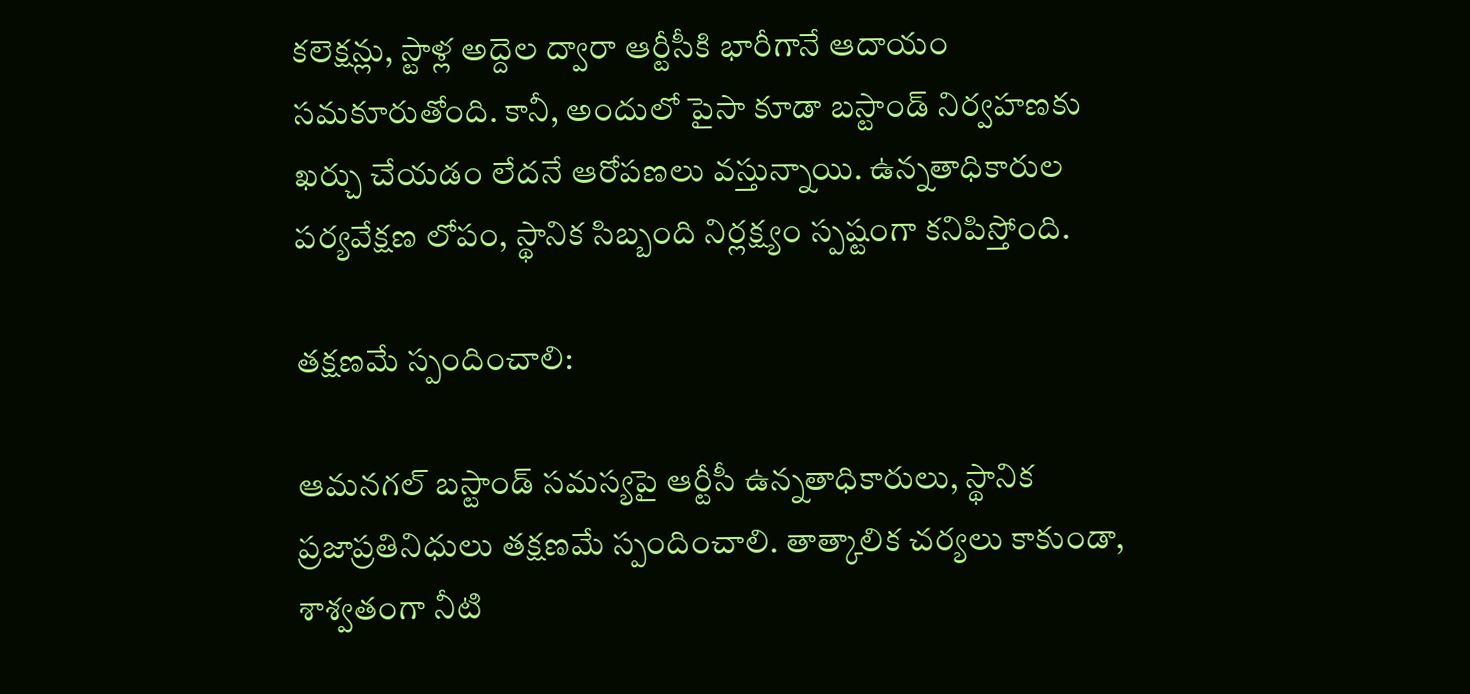కలెక్షన్లు, స్టాళ్ల అద్దెల ద్వారా ఆర్టీసీకి భారీగానే ఆదాయం సమకూరుతోంది. కానీ, అందులో పైసా కూడా బస్టాండ్ నిర్వహణకు ఖర్చు చేయడం లేదనే ఆరోపణలు వస్తున్నాయి. ఉన్నతాధికారుల పర్యవేక్షణ లోపం, స్థానిక సిబ్బంది నిర్లక్ష్యం స్పష్టంగా కనిపిస్తోంది.

తక్షణమే స్పందించాలి:

ఆమనగల్ బస్టాండ్ సమస్యపై ఆర్టీసీ ఉన్నతాధికారులు, స్థానిక ప్రజాప్రతినిధులు తక్షణమే స్పందించాలి. తాత్కాలిక చర్యలు కాకుండా, శాశ్వతంగా నీటి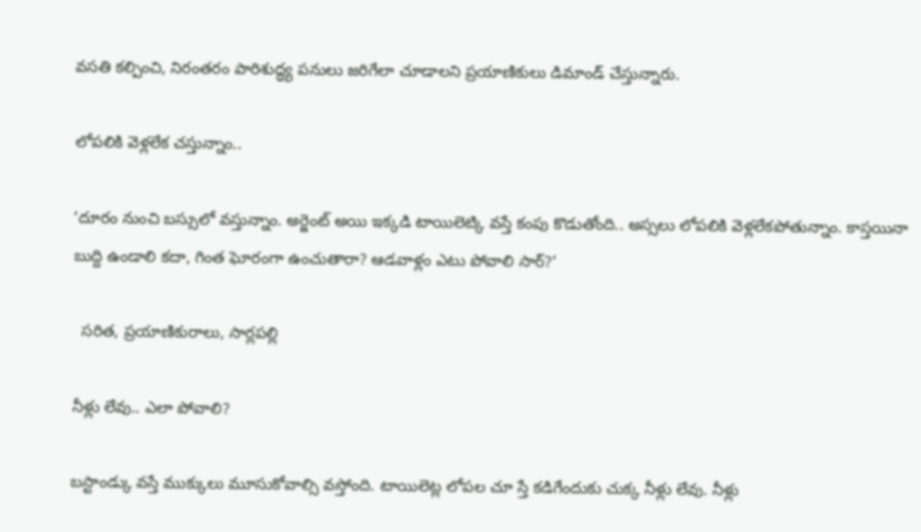వసతి కల్పించి, నిరంతరం పారిశుద్ధ్య పనులు జరిగేలా చూడాలని ప్రయాణికులు డిమాండ్ చేస్తున్నారు.

లోపలికి వెళ్లలేక చస్తున్నాం..

‘దూరం నుంచి బస్సులో వస్తున్నాం. అర్జెంట్ అయి ఇక్కడి టాయిలెట్కి వస్తే కంపు కొడుతోంది.. అస్సలు లోపలికి వెళ్లలేకపోతున్నాం. కాస్తయినా బుద్ది ఉండాలి కదా, గింత ఘోరంగా ఉంచుతారా? ఆడవాళ్లం ఎటు పోవాలి సార్?‘

  సరిత, ప్రయాణికురాలు, సార్లపల్లి

నీళ్లు లేవు.. ఎలా పోవాలి?

బస్టాండ్కు వస్తే ముక్కులు మూసుకోవాల్సి వస్తోంది. టాయిలెట్ల లోపల చూ స్తే కడిగేందుకు చుక్క నీళ్లు లేవు. నీళ్లు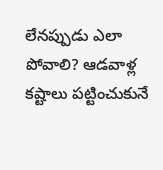లేనప్పుడు ఎలా పోవాలి? ఆడవాళ్ల కష్టాలు పట్టించుకునే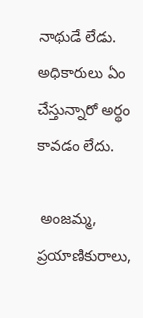నాథుడే లేడు. అధికారులు ఏం చేస్తున్నారో అర్థం కావడం లేదు.

 అంజమ్మ, ప్రయాణికురాలు,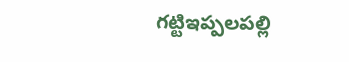గట్టిఇప్పలపల్లి